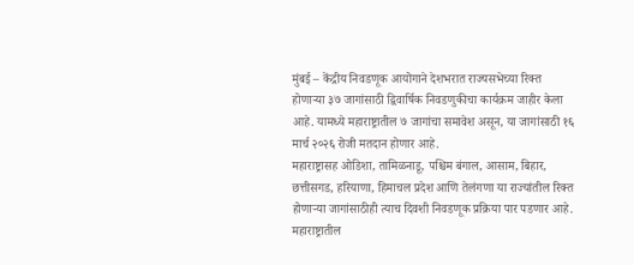मुंबई – केंद्रीय निवडणूक आयोगाने देशभरात राज्यसभेच्या रिक्त होणाऱ्या ३७ जागांसाठी द्विवार्षिक निवडणुकीचा कार्यक्रम जाहीर केला आहे. यामध्ये महाराष्ट्रातील ७ जागांचा समावेश असून, या जागांसाठी १६ मार्च २०२६ रोजी मतदान होणार आहे.
महाराष्ट्रासह ओडिशा, तामिळनाडू, पश्चिम बंगाल, आसाम, बिहार, छत्तीसगड, हरियाणा, हिमाचल प्रदेश आणि तेलंगणा या राज्यांतील रिक्त होणाऱ्या जागांसाठीही त्याच दिवशी निवडणूक प्रक्रिया पार पडणार आहे.
महाराष्ट्रातील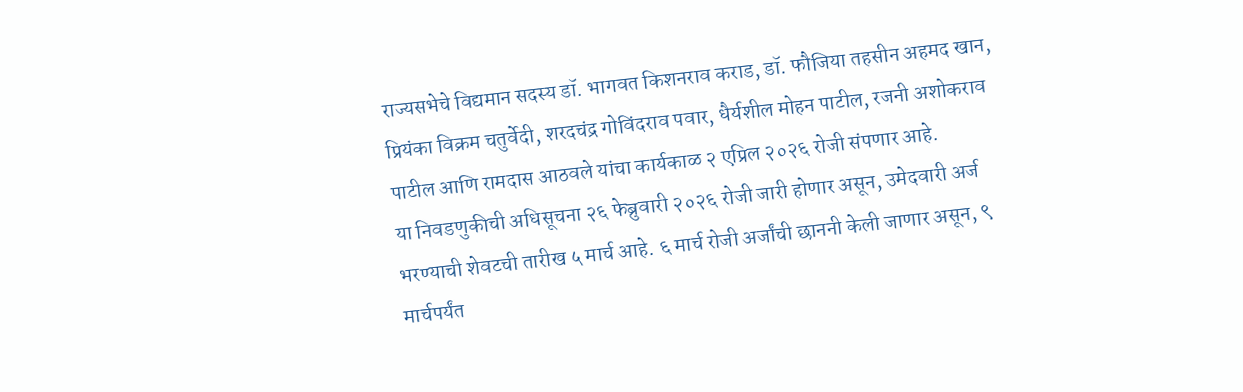राज्यसभेचे विद्यमान सदस्य डॉ. भागवत किशनराव कराड, डॉ. फौजिया तहसीन अहमद खान, प्रियंका विक्रम चतुर्वेदी, शरदचंद्र गोविंदराव पवार, धैर्यशील मोहन पाटील, रजनी अशोकराव पाटील आणि रामदास आठवले यांचा कार्यकाळ २ एप्रिल २०२६ रोजी संपणार आहे.
या निवडणुकीची अधिसूचना २६ फेब्रुवारी २०२६ रोजी जारी होणार असून, उमेदवारी अर्ज भरण्याची शेवटची तारीख ५ मार्च आहे. ६ मार्च रोजी अर्जांची छाननी केली जाणार असून, ९ मार्चपर्यंत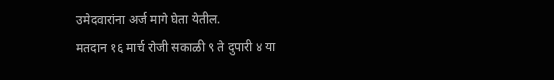उमेदवारांना अर्ज मागे घेता येतील.
मतदान १६ मार्च रोजी सकाळी ९ ते दुपारी ४ या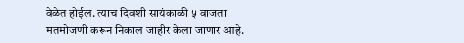वेळेत होईल. त्याच दिवशी सायंकाळी ५ वाजता मतमोजणी करून निकाल जाहीर केला जाणार आहे.